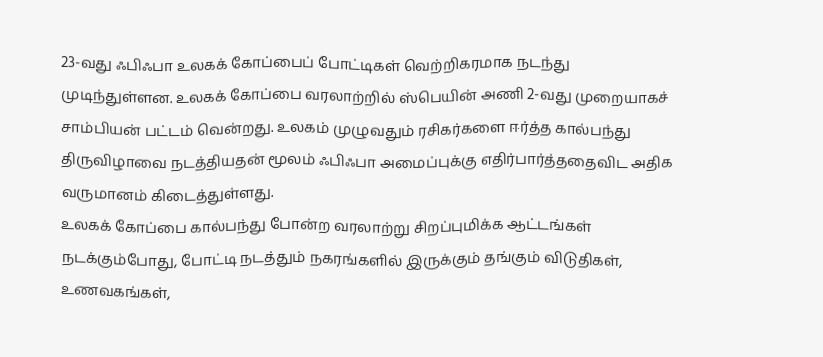23-வது ஃபிஃபா உலகக் கோப்பைப் போட்டிகள் வெற்றிகரமாக நடந்து முடிந்துள்ளன. உலகக் கோப்பை வரலாற்றில் ஸ்பெயின் அணி 2-வது முறையாகச் சாம்பியன் பட்டம் வென்றது. உலகம் முழுவதும் ரசிகர்களை ஈர்த்த கால்பந்து திருவிழாவை நடத்தியதன் மூலம் ஃபிஃபா அமைப்புக்கு எதிர்பார்த்ததைவிட அதிக வருமானம் கிடைத்துள்ளது.
உலகக் கோப்பை கால்பந்து போன்ற வரலாற்று சிறப்புமிக்க ஆட்டங்கள் நடக்கும்போது, போட்டி நடத்தும் நகரங்களில் இருக்கும் தங்கும் விடுதிகள், உணவகங்கள்,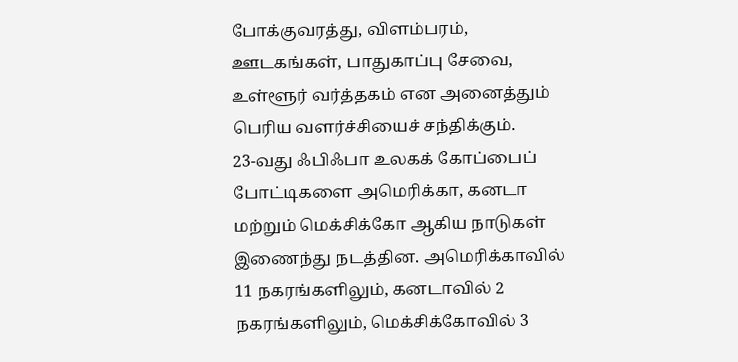போக்குவரத்து, விளம்பரம், ஊடகங்கள், பாதுகாப்பு சேவை, உள்ளூர் வர்த்தகம் என அனைத்தும் பெரிய வளர்ச்சியைச் சந்திக்கும்.
23-வது ஃபிஃபா உலகக் கோப்பைப் போட்டிகளை அமெரிக்கா, கனடா மற்றும் மெக்சிக்கோ ஆகிய நாடுகள் இணைந்து நடத்தின. அமெரிக்காவில் 11 நகரங்களிலும், கனடாவில் 2 நகரங்களிலும், மெக்சிக்கோவில் 3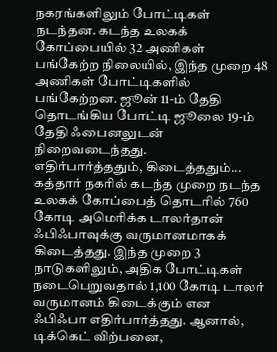நகரங்களிலும் போட்டிகள் நடந்தன. கடந்த உலகக் கோப்பையில் 32 அணிகள் பங்கேற்ற நிலையில், இந்த முறை 48 அணிகள் போட்டிகளில் பங்கேற்றன. ஜூன் 11-ம் தேதி தொடங்கிய போட்டி ஜூலை 19-ம் தேதி ஃபைனலுடன் நிறைவடைந்தது.
எதிர்பார்த்ததும், கிடைத்ததும்...
கத்தார் நகரில் கடந்த முறை நடந்த உலகக் கோப்பைத் தொடரில் 760 கோடி அமெரிக்க டாலர்தான் ஃபிஃபாவுக்கு வருமானமாகக் கிடைத்தது. இந்த முறை 3 நாடுகளிலும், அதிக போட்டிகள் நடைபெறுவதால் 1,100 கோடி டாலர் வருமானம் கிடைக்கும் என ஃபிஃபா எதிர்பார்த்தது. ஆனால், டிக்கெட் விற்பனை,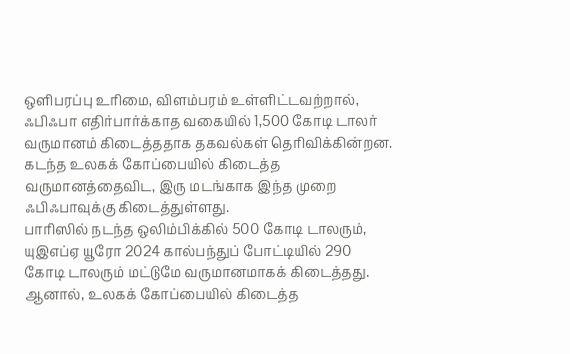ஒளிபரப்பு உரிமை, விளம்பரம் உள்ளிட்டவற்றால், ஃபிஃபா எதிர்பார்க்காத வகையில் 1,500 கோடி டாலர் வருமானம் கிடைத்ததாக தகவல்கள் தெரிவிக்கின்றன. கடந்த உலகக் கோப்பையில் கிடைத்த வருமானத்தைவிட, இரு மடங்காக இந்த முறை ஃபிஃபாவுக்கு கிடைத்துள்ளது.
பாரிஸில் நடந்த ஒலிம்பிக்கில் 500 கோடி டாலரும், யுஇஎப்ஏ யூரோ 2024 கால்பந்துப் போட்டியில் 290 கோடி டாலரும் மட்டுமே வருமானமாகக் கிடைத்தது. ஆனால், உலகக் கோப்பையில் கிடைத்த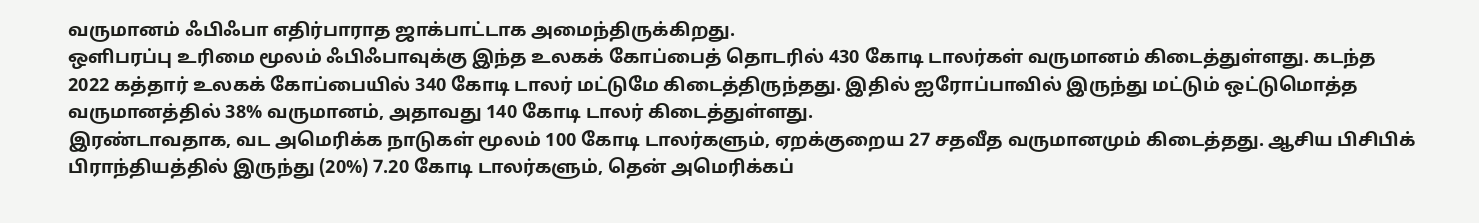வருமானம் ஃபிஃபா எதிர்பாராத ஜாக்பாட்டாக அமைந்திருக்கிறது.
ஒளிபரப்பு உரிமை மூலம் ஃபிஃபாவுக்கு இந்த உலகக் கோப்பைத் தொடரில் 430 கோடி டாலர்கள் வருமானம் கிடைத்துள்ளது. கடந்த 2022 கத்தார் உலகக் கோப்பையில் 340 கோடி டாலர் மட்டுமே கிடைத்திருந்தது. இதில் ஐரோப்பாவில் இருந்து மட்டும் ஒட்டுமொத்த வருமானத்தில் 38% வருமானம், அதாவது 140 கோடி டாலர் கிடைத்துள்ளது.
இரண்டாவதாக, வட அமெரிக்க நாடுகள் மூலம் 100 கோடி டாலர்களும், ஏறக்குறைய 27 சதவீத வருமானமும் கிடைத்தது. ஆசிய பிசிபிக் பிராந்தியத்தில் இருந்து (20%) 7.20 கோடி டாலர்களும், தென் அமெரிக்கப்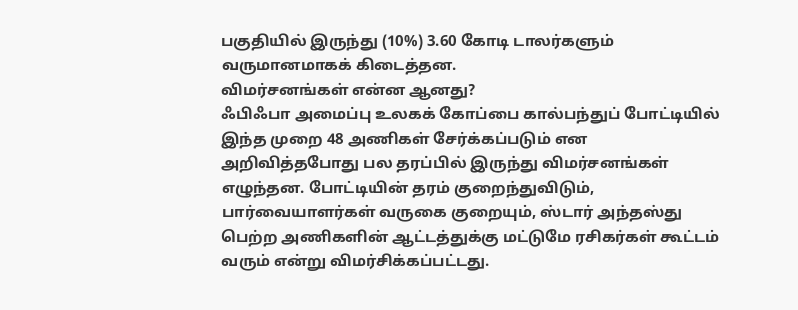பகுதியில் இருந்து (10%) 3.60 கோடி டாலர்களும் வருமானமாகக் கிடைத்தன.
விமர்சனங்கள் என்ன ஆனது?
ஃபிஃபா அமைப்பு உலகக் கோப்பை கால்பந்துப் போட்டியில் இந்த முறை 48 அணிகள் சேர்க்கப்படும் என அறிவித்தபோது பல தரப்பில் இருந்து விமர்சனங்கள் எழுந்தன. போட்டியின் தரம் குறைந்துவிடும், பார்வையாளர்கள் வருகை குறையும், ஸ்டார் அந்தஸ்து பெற்ற அணிகளின் ஆட்டத்துக்கு மட்டுமே ரசிகர்கள் கூட்டம் வரும் என்று விமர்சிக்கப்பட்டது.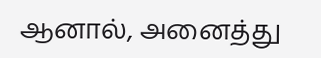ஆனால், அனைத்து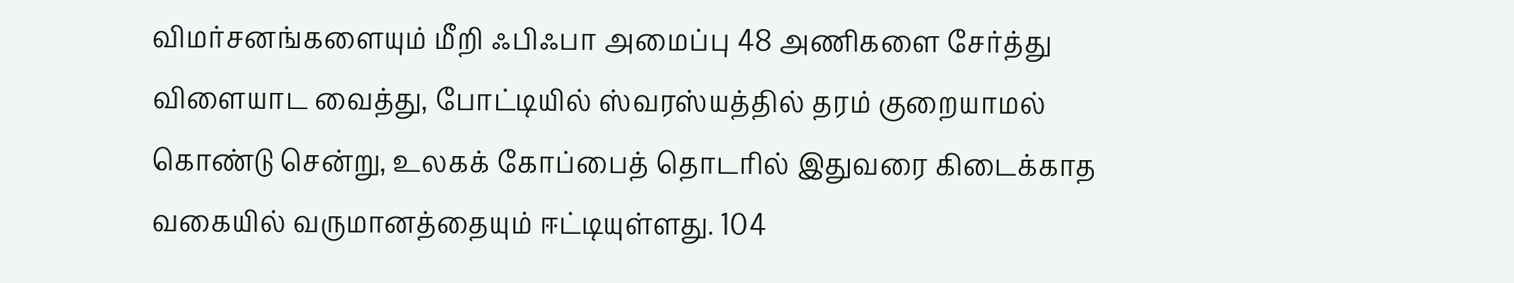விமர்சனங்களையும் மீறி ஃபிஃபா அமைப்பு 48 அணிகளை சேர்த்து விளையாட வைத்து, போட்டியில் ஸ்வரஸ்யத்தில் தரம் குறையாமல் கொண்டு சென்று, உலகக் கோப்பைத் தொடரில் இதுவரை கிடைக்காத வகையில் வருமானத்தையும் ஈட்டியுள்ளது. 104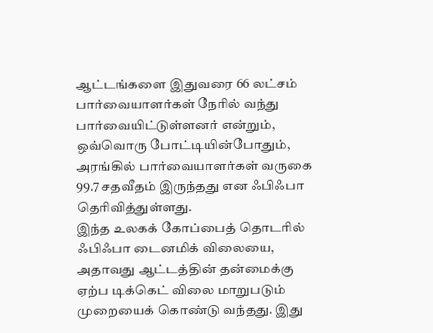ஆட்டங்களை இதுவரை 66 லட்சம் பார்வையாளர்கள் நேரில் வந்து பார்வையிட்டுள்ளனர் என்றும், ஒவ்வொரு போட்டியின்போதும், அரங்கில் பார்வையாளர்கள் வருகை 99.7 சதவீதம் இருந்தது என ஃபிஃபா தெரிவித்துள்ளது.
இந்த உலகக் கோப்பைத் தொடரில் ஃபிஃபா டைனமிக் விலையை, அதாவது ஆட்டத்தின் தன்மைக்கு ஏற்ப டிக்கெட் விலை மாறுபடும் முறையைக் கொண்டு வந்தது. இது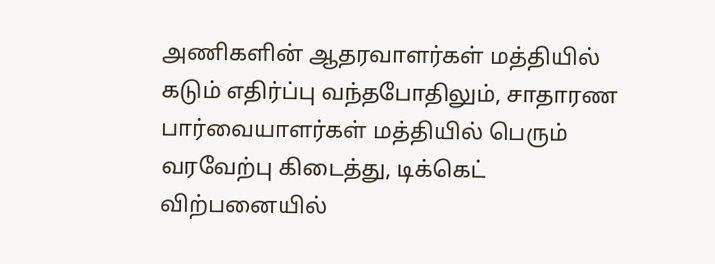அணிகளின் ஆதரவாளர்கள் மத்தியில் கடும் எதிர்ப்பு வந்தபோதிலும், சாதாரண பார்வையாளர்கள் மத்தியில் பெரும் வரவேற்பு கிடைத்து, டிக்கெட் விற்பனையில்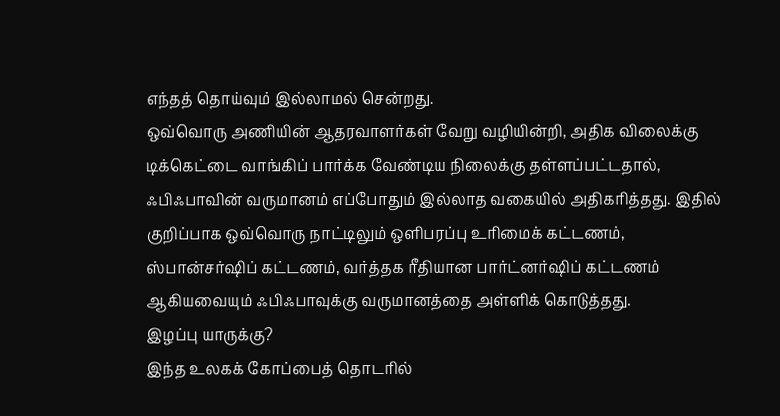எந்தத் தொய்வும் இல்லாமல் சென்றது.
ஒவ்வொரு அணியின் ஆதரவாளர்கள் வேறு வழியின்றி, அதிக விலைக்கு டிக்கெட்டை வாங்கிப் பார்க்க வேண்டிய நிலைக்கு தள்ளப்பட்டதால், ஃபிஃபாவின் வருமானம் எப்போதும் இல்லாத வகையில் அதிகரித்தது. இதில் குறிப்பாக ஒவ்வொரு நாட்டிலும் ஒளிபரப்பு உரிமைக் கட்டணம், ஸ்பான்சர்ஷிப் கட்டணம், வர்த்தக ரீதியான பார்ட்னர்ஷிப் கட்டணம் ஆகியவையும் ஃபிஃபாவுக்கு வருமானத்தை அள்ளிக் கொடுத்தது.
இழப்பு யாருக்கு?
இந்த உலகக் கோப்பைத் தொடரில்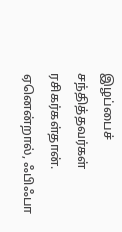இழப்பைச் சந்தித்தவர்கள் ரசிகர்கள்தான். ஏனென்றால், ஃபிஃபா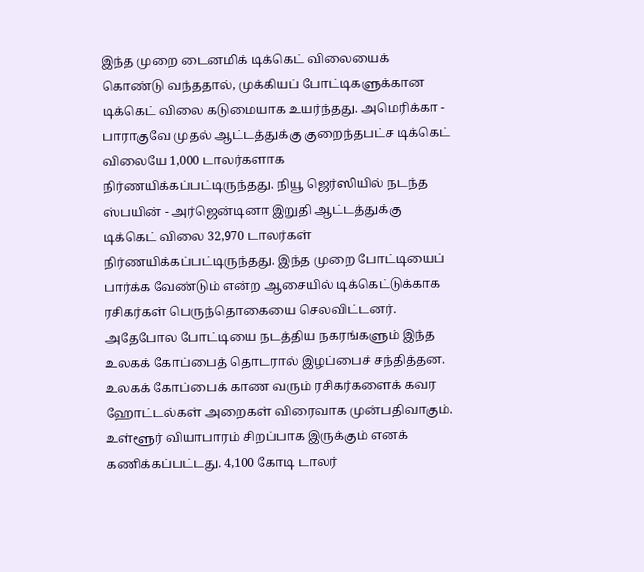இந்த முறை டைனமிக் டிக்கெட் விலையைக் கொண்டு வந்ததால், முக்கியப் போட்டிகளுக்கான டிக்கெட் விலை கடுமையாக உயர்ந்தது. அமெரிக்கா - பாராகுவே முதல் ஆட்டத்துக்கு குறைந்தபட்ச டிக்கெட் விலையே 1,000 டாலர்களாக நிர்ணயிக்கப்பட்டிருந்தது. நியூ ஜெர்ஸியில் நடந்த ஸ்பயின் - அர்ஜென்டினா இறுதி ஆட்டத்துக்கு டிக்கெட் விலை 32,970 டாலர்கள் நிர்ணயிக்கப்பட்டிருந்தது. இந்த முறை போட்டியைப் பார்க்க வேண்டும் என்ற ஆசையில் டிக்கெட்டுக்காக ரசிகர்கள் பெருந்தொகையை செலவிட்டனர்.
அதேபோல போட்டியை நடத்திய நகரங்களும் இந்த உலகக் கோப்பைத் தொடரால் இழப்பைச் சந்தித்தன. உலகக் கோப்பைக் காண வரும் ரசிகர்களைக் கவர ஹோட்டல்கள் அறைகள் விரைவாக முன்பதிவாகும். உள்ளூர் வியாபாரம் சிறப்பாக இருக்கும் எனக் கணிக்கப்பட்டது. 4,100 கோடி டாலர்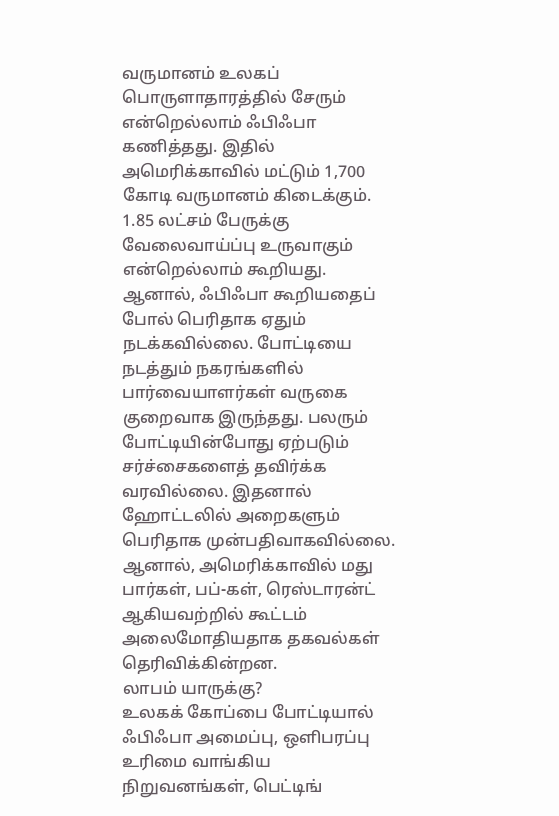வருமானம் உலகப் பொருளாதாரத்தில் சேரும் என்றெல்லாம் ஃபிஃபா கணித்தது. இதில் அமெரிக்காவில் மட்டும் 1,700 கோடி வருமானம் கிடைக்கும். 1.85 லட்சம் பேருக்கு வேலைவாய்ப்பு உருவாகும் என்றெல்லாம் கூறியது.
ஆனால், ஃபிஃபா கூறியதைப் போல் பெரிதாக ஏதும் நடக்கவில்லை. போட்டியை நடத்தும் நகரங்களில் பார்வையாளர்கள் வருகை குறைவாக இருந்தது. பலரும் போட்டியின்போது ஏற்படும் சர்ச்சைகளைத் தவிர்க்க வரவில்லை. இதனால் ஹோட்டலில் அறைகளும் பெரிதாக முன்பதிவாகவில்லை. ஆனால், அமெரிக்காவில் மது பார்கள், பப்-கள், ரெஸ்டாரன்ட் ஆகியவற்றில் கூட்டம் அலைமோதியதாக தகவல்கள் தெரிவிக்கின்றன.
லாபம் யாருக்கு?
உலகக் கோப்பை போட்டியால் ஃபிஃபா அமைப்பு, ஒளிபரப்பு உரிமை வாங்கிய நிறுவனங்கள், பெட்டிங்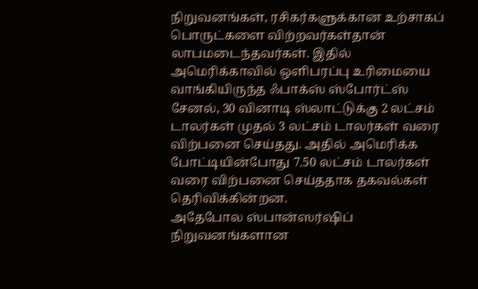நிறுவனங்கள், ரசிகர்களுக்கான உற்சாகப் பொருட்களை விற்றவர்கள்தான் லாபமடைந்தவர்கள். இதில் அமெரிக்காவில் ஒளிபரப்பு உரிமையை வாங்கியிருந்த ஃபாக்ஸ் ஸ்போர்ட்ஸ் சேனல், 30 வினாடி ஸ்லாட்டுக்கு 2 லட்சம் டாலர்கள் முதல் 3 லட்சம் டாலர்கள் வரை விற்பனை செய்தது. அதில் அமெரிக்க போட்டியின்போது 7.50 லட்சம் டாலர்கள் வரை விற்பனை செய்ததாக தகவல்கள் தெரிவிக்கின்றன.
அதேபோல ஸ்பான்ஸர்ஷிப் நிறுவனங்களான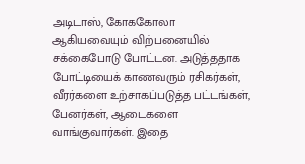அடிடாஸ், கோககோலா ஆகியவையும் விற்பனையில் சக்கைபோடு போட்டன. அடுத்ததாக போட்டியைக் காணவரும் ரசிகர்கள், வீரர்களை உற்சாகப்படுத்த பட்டங்கள், பேனர்கள், ஆடைகளை வாங்குவார்கள். இதை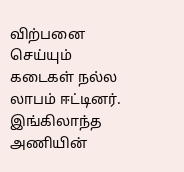விற்பனை செய்யும் கடைகள் நல்ல லாபம் ஈட்டினர்.
இங்கிலாந்த அணியின்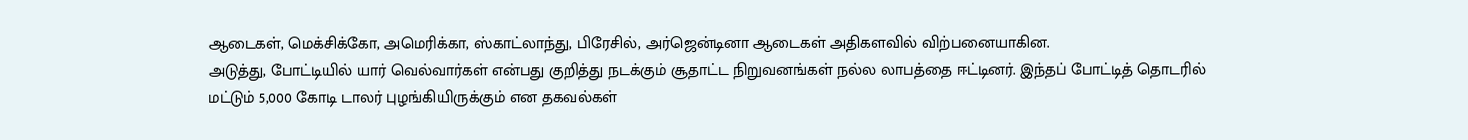ஆடைகள், மெக்சிக்கோ, அமெரிக்கா, ஸ்காட்லாந்து, பிரேசில், அர்ஜென்டினா ஆடைகள் அதிகளவில் விற்பனையாகின.
அடுத்து, போட்டியில் யார் வெல்வார்கள் என்பது குறித்து நடக்கும் சூதாட்ட நிறுவனங்கள் நல்ல லாபத்தை ஈட்டினர். இந்தப் போட்டித் தொடரில் மட்டும் 5,000 கோடி டாலர் புழங்கியிருக்கும் என தகவல்கள்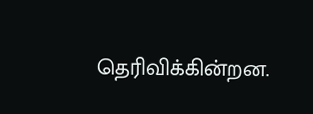தெரிவிக்கின்றன.